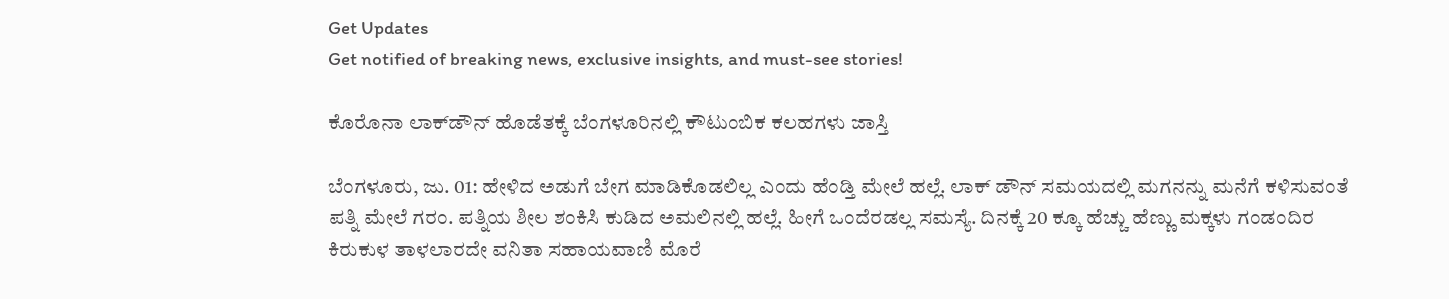Get Updates
Get notified of breaking news, exclusive insights, and must-see stories!

ಕೊರೊನಾ ಲಾಕ್‌ಡೌನ್ ಹೊಡೆತಕ್ಕೆ ಬೆಂಗಳೂರಿನಲ್ಲಿ ಕೌಟುಂಬಿಕ ಕಲಹಗಳು ಜಾಸ್ತಿ

ಬೆಂಗಳೂರು, ಜು. 01: ಹೇಳಿದ ಅಡುಗೆ ಬೇಗ ಮಾಡಿಕೊಡಲಿಲ್ಲ ಎಂದು ಹೆಂಡ್ತಿ ಮೇಲೆ ಹಲ್ಲೆ. ಲಾಕ್ ಡೌನ್ ಸಮಯದಲ್ಲಿ ಮಗನನ್ನು ಮನೆಗೆ ಕಳಿಸುವಂತೆ ಪತ್ನಿ ಮೇಲೆ ಗರಂ. ಪತ್ನಿಯ ಶೀಲ ಶಂಕಿಸಿ ಕುಡಿದ ಅಮಲಿನಲ್ಲಿ ಹಲ್ಲೆ. ಹೀಗೆ ಒಂದೆರಡಲ್ಲ ಸಮಸ್ಯೆ. ದಿನಕ್ಕೆ 20 ಕ್ಕೂ ಹೆಚ್ಚು ಹೆಣ್ಣು ಮಕ್ಕಳು ಗಂಡಂದಿರ ಕಿರುಕುಳ ತಾಳಲಾರದೇ ವನಿತಾ ಸಹಾಯವಾಣಿ ಮೊರೆ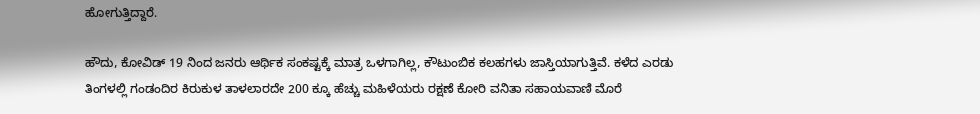ಹೋಗುತ್ತಿದ್ದಾರೆ.

ಹೌದು, ಕೋವಿಡ್ 19 ನಿಂದ ಜನರು ಆರ್ಥಿಕ ಸಂಕಷ್ಟಕ್ಕೆ ಮಾತ್ರ ಒಳಗಾಗಿಲ್ಲ, ಕೌಟುಂಬಿಕ ಕಲಹಗಳು ಜಾಸ್ತಿಯಾಗುತ್ತಿವೆ. ಕಳೆದ ಎರಡು ತಿಂಗಳಲ್ಲಿ ಗಂಡಂದಿರ ಕಿರುಕುಳ ತಾಳಲಾರದೇ 200 ಕ್ಕೂ ಹೆಚ್ಚು ಮಹಿಳೆಯರು ರಕ್ಷಣೆ ಕೋರಿ ವನಿತಾ ಸಹಾಯವಾಣಿ ಮೊರೆ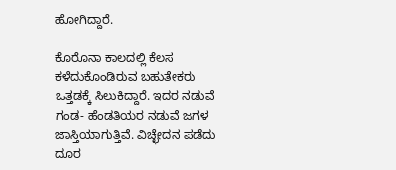ಹೋಗಿದ್ದಾರೆ.

ಕೊರೊನಾ ಕಾಲದಲ್ಲಿ ಕೆಲಸ ಕಳೆದುಕೊಂಡಿರುವ ಬಹುತೇಕರು ಒತ್ತಡಕ್ಕೆ ಸಿಲುಕಿದ್ದಾರೆ. ಇದರ ನಡುವೆ ಗಂಡ- ಹೆಂಡತಿಯರ ನಡುವೆ ಜಗಳ ಜಾಸ್ತಿಯಾಗುತ್ತಿವೆ. ವಿಚ್ಛೇದನ ಪಡೆದು ದೂರ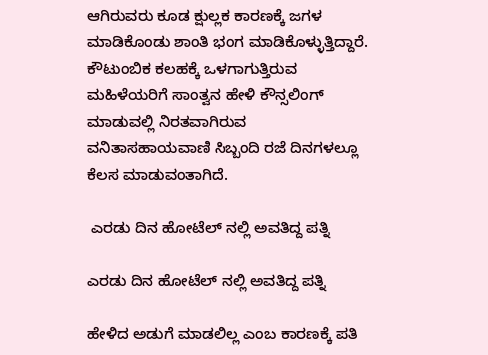ಆಗಿರುವರು ಕೂಡ ಕ್ಷುಲ್ಲಕ ಕಾರಣಕ್ಕೆ ಜಗಳ ಮಾಡಿಕೊಂಡು ಶಾಂತಿ ಭಂಗ ಮಾಡಿಕೊಳ್ಳುತ್ತಿದ್ದಾರೆ. ಕೌಟುಂಬಿಕ ಕಲಹಕ್ಕೆ ಒಳಗಾಗುತ್ತಿರುವ ಮಹಿಳೆಯರಿಗೆ ಸಾಂತ್ವನ ಹೇಳಿ ಕೌನ್ಸಲಿಂಗ್ ಮಾಡುವಲ್ಲಿ ನಿರತವಾಗಿರುವ ವನಿತಾಸಹಾಯವಾಣಿ ಸಿಬ್ಬಂದಿ ರಜೆ ದಿನಗಳಲ್ಲೂ ಕೆಲಸ ಮಾಡುವಂತಾಗಿದೆ.

 ಎರಡು ದಿನ ಹೋಟೆಲ್ ನಲ್ಲಿ ಅವತಿದ್ದ ಪತ್ನಿ

ಎರಡು ದಿನ ಹೋಟೆಲ್ ನಲ್ಲಿ ಅವತಿದ್ದ ಪತ್ನಿ

ಹೇಳಿದ ಅಡುಗೆ ಮಾಡಲಿಲ್ಲ ಎಂಬ ಕಾರಣಕ್ಕೆ ಪತಿ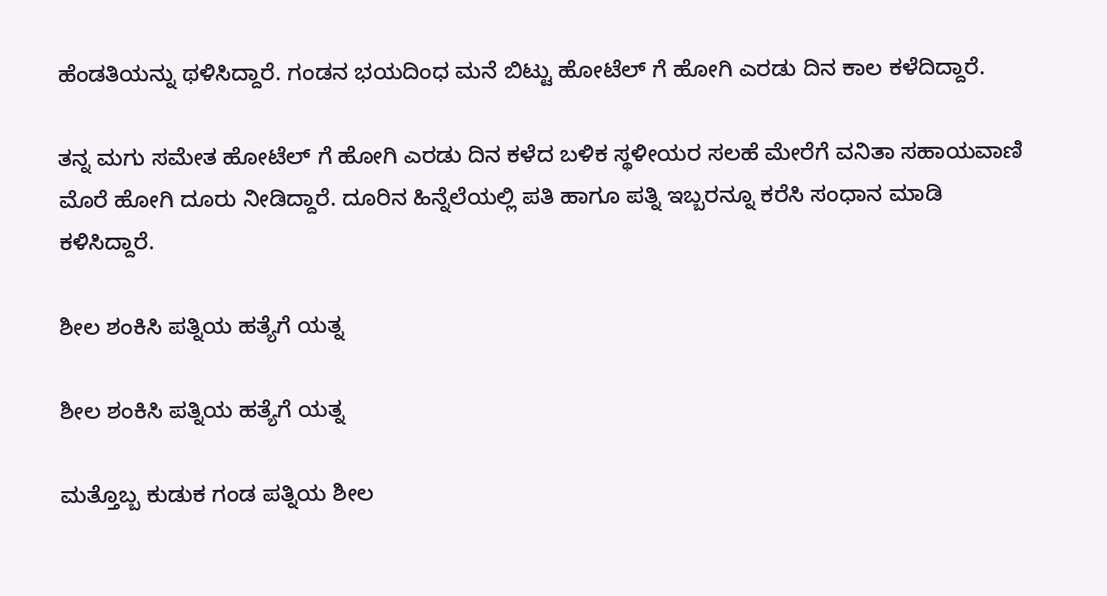ಹೆಂಡತಿಯನ್ನು ಥಳಿಸಿದ್ದಾರೆ. ಗಂಡನ ಭಯದಿಂಧ ಮನೆ ಬಿಟ್ಟು ಹೋಟೆಲ್ ಗೆ ಹೋಗಿ ಎರಡು ದಿನ ಕಾಲ ಕಳೆದಿದ್ದಾರೆ.

ತನ್ನ ಮಗು ಸಮೇತ ಹೋಟೆಲ್ ಗೆ ಹೋಗಿ ಎರಡು ದಿನ ಕಳೆದ ಬಳಿಕ ಸ್ಥಳೀಯರ ಸಲಹೆ ಮೇರೆಗೆ ವನಿತಾ ಸಹಾಯವಾಣಿ ಮೊರೆ ಹೋಗಿ ದೂರು ನೀಡಿದ್ದಾರೆ. ದೂರಿನ ಹಿನ್ನೆಲೆಯಲ್ಲಿ ಪತಿ ಹಾಗೂ ಪತ್ನಿ ಇಬ್ಬರನ್ನೂ ಕರೆಸಿ ಸಂಧಾನ ಮಾಡಿ ಕಳಿಸಿದ್ದಾರೆ.

ಶೀಲ ಶಂಕಿಸಿ ಪತ್ನಿಯ ಹತ್ಯೆಗೆ ಯತ್ನ

ಶೀಲ ಶಂಕಿಸಿ ಪತ್ನಿಯ ಹತ್ಯೆಗೆ ಯತ್ನ

ಮತ್ತೊಬ್ಬ ಕುಡುಕ ಗಂಡ ಪತ್ನಿಯ ಶೀಲ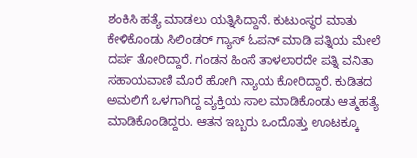ಶಂಕಿಸಿ ಹತ್ಯೆ ಮಾಡಲು ಯತ್ನಿಸಿದ್ದಾನೆ. ಕುಟುಂಸ್ಥರ ಮಾತು ಕೇಳಿಕೊಂಡು ಸಿಲಿಂಡರ್ ಗ್ಯಾಸ್ ಓಪನ್ ಮಾಡಿ ಪತ್ನಿಯ ಮೇಲೆ ದರ್ಪ ತೋರಿದ್ದಾರೆ. ಗಂಡನ ಹಿಂಸೆ ತಾಳಲಾರದೇ ಪತ್ನಿ ವನಿತಾ ಸಹಾಯವಾಣಿ ಮೊರೆ ಹೋಗಿ ನ್ಯಾಯ ಕೋರಿದ್ದಾರೆ. ಕುಡಿತದ ಅಮಲಿಗೆ ಒಳಗಾಗಿದ್ದ ವ್ಯಕ್ತಿಯ ಸಾಲ ಮಾಡಿಕೊಂಡು ಆತ್ಮಹತ್ಯೆ ಮಾಡಿಕೊಂಡಿದ್ದರು. ಆತನ ಇಬ್ಬರು ಒಂದೊತ್ತು ಊಟಕ್ಕೂ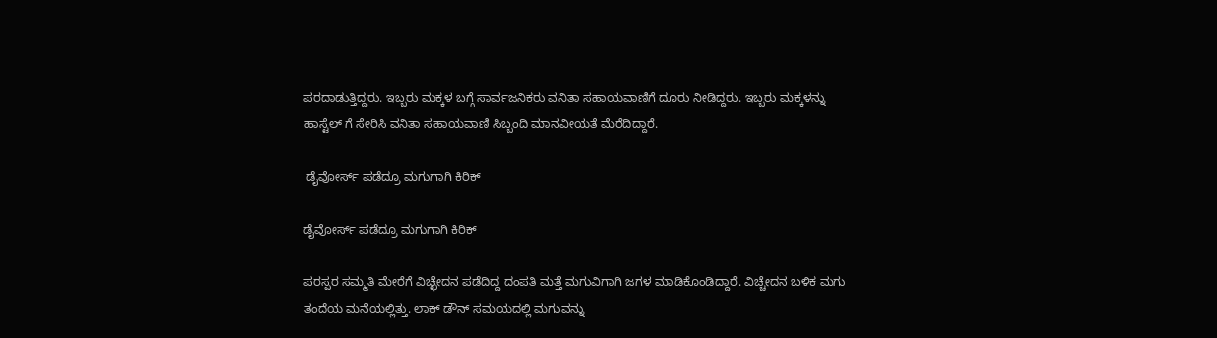ಪರದಾಡುತ್ತಿದ್ದರು. ಇಬ್ಬರು ಮಕ್ಕಳ ಬಗ್ಗೆ ಸಾರ್ವಜನಿಕರು ವನಿತಾ ಸಹಾಯವಾಣಿಗೆ ದೂರು ನೀಡಿದ್ದರು. ಇಬ್ಬರು ಮಕ್ಕಳನ್ನು ಹಾಸ್ಟೆಲ್ ಗೆ ಸೇರಿಸಿ ವನಿತಾ ಸಹಾಯವಾಣಿ ಸಿಬ್ಬಂದಿ ಮಾನವೀಯತೆ ಮೆರೆದಿದ್ದಾರೆ.

 ಡೈವೋರ್ಸ್ ಪಡೆದ್ರೂ ಮಗುಗಾಗಿ ಕಿರಿಕ್

ಡೈವೋರ್ಸ್ ಪಡೆದ್ರೂ ಮಗುಗಾಗಿ ಕಿರಿಕ್

ಪರಸ್ಪರ ಸಮ್ಮತಿ ಮೇರೆಗೆ ವಿಚ್ಛೇದನ ಪಡೆದಿದ್ದ ದಂಪತಿ ಮತ್ತೆ ಮಗುವಿಗಾಗಿ ಜಗಳ ಮಾಡಿಕೊಂಡಿದ್ದಾರೆ. ವಿಚ್ಚೇದನ ಬಳಿಕ ಮಗು ತಂದೆಯ ಮನೆಯಲ್ಲಿತ್ತು. ಲಾಕ್ ಡೌನ್ ಸಮಯದಲ್ಲಿ ಮಗುವನ್ನು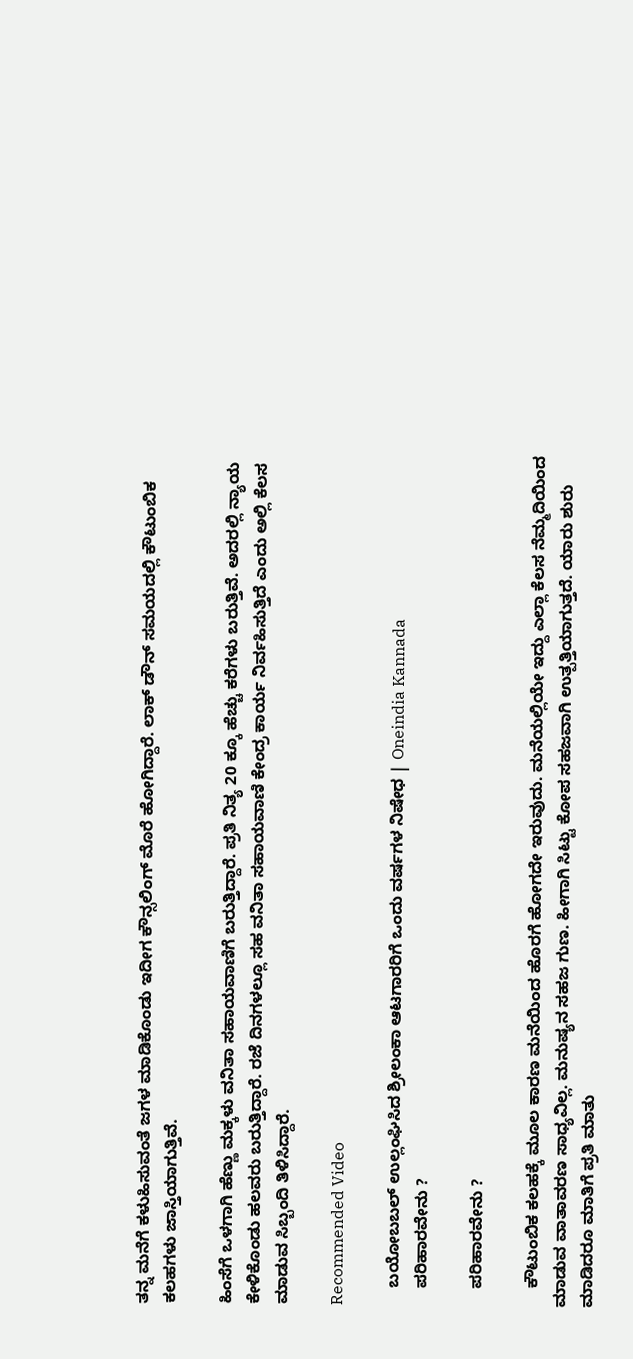ತನ್ನ ಮನೆಗೆ ಕಳುಹಿಸುವಂತೆ ಜಗಳ ಮಾಡಿಕೊಂಡು ಇದೀಗ ಕೌನ್ಸಲಿಂಗ್ ಮೊರೆ ಹೋಗಿದ್ದಾರೆ. ಲಾಕ್ ಡೌನ್ ಸಮಯದಲ್ಲಿ ಕೌಟುಂಬಿಕ ಕಲಹಗಳು ಜಾಸ್ತಿಯಾಗುತ್ತಿವೆ.

ಹಿಂಸೆಗೆ ಒಳಗಾಗಿ ಹೆಣ್ಣು ಮಕ್ಕಳು ವನಿತಾ ಸಹಾಯವಾಣಿಗೆ ಬರುತ್ತಿದ್ದಾರೆ. ಪ್ರತಿ ನಿತ್ಯ 20 ಕ್ಕೂ ಹೆಚ್ಚು ಕರೆಗಳು ಬರುತ್ತಿವೆ. ಅದರಲ್ಲಿ ನ್ಯಾಯ ಕೇಳಿಕೊಂಡು ಹಲವರು ಬರುತ್ತಿದ್ದಾರೆ. ರಜೆ ದಿನಗಳಲ್ಲೂ ಸಹ ವನಿತಾ ಸಹಾಯವಾಣಿ ಕೇಂದ್ರ ಕಾರ್ಯ ನಿರ್ವಹಿಸುತ್ತಿದೆ ಎಂದು ಅಲ್ಲಿ ಕೆಲಸ ಮಾಡುವ ಸಿಬ್ಬಂದಿ ತಿಳಿಸಿದ್ದಾರೆ.

Recommended Video

    ಬಯೋಬಬಲ್ ಉಲ್ಲಂಘಿಸಿದ ಶ್ರೀಲಂಕಾ ಆಟಗಾರರಿಗೆ ಒಂದು ವರ್ಷಗಳ ನಿಷೇಧ | Oneindia Kannada
    ಪರಿಹಾರವೇನು ?

    ಪರಿಹಾರವೇನು ?

    ಕೌಟುಂಬಿಕ ಕಲಹಕ್ಕೆ ಮೂಲ ಕಾರಣ ಮನೆಯಿಂದ ಹೊರಗೆ ಹೋಗದೇ ಇರುವುದು. ಮನೆಯಲ್ಲಿಯೇ ಇದ್ದು ಎಲ್ಲಾ ಕೆಲಸ ನೆಮ್ಮದಿಯಿಂದ ಮಾಡುವ ವಾತಾವರಣ ಸಾಧ್ಯವಿಲ್ಲ. ಮನುಷ್ಯನ ಸಹಜ ಗುಣ. ಹೀಗಾಗಿ ಸಿಟ್ಟು ಕೋಪ ಸಹಜವಾಗಿ ಉತ್ಪತ್ತಿಯಾಗುತ್ತದೆ. ಯಾರು ಶುರು ಮಾಡಿದರೂ ಮಾತಿಗೆ ಪ್ರತಿ ಮಾತು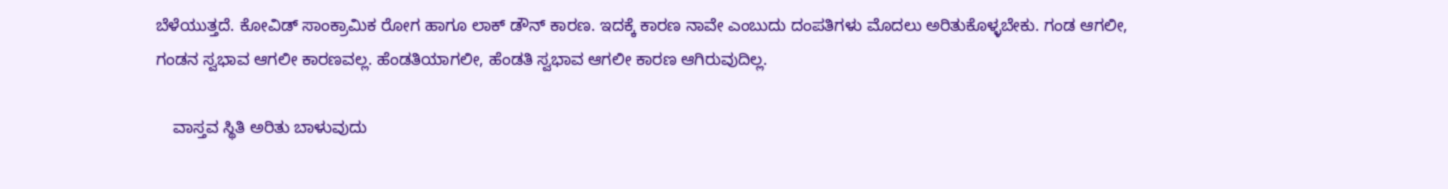ಬೆಳೆಯುತ್ತದೆ. ಕೋವಿಡ್ ಸಾಂಕ್ರಾಮಿಕ ರೋಗ ಹಾಗೂ ಲಾಕ್‌ ಡೌನ್ ಕಾರಣ. ಇದಕ್ಕೆ ಕಾರಣ ನಾವೇ ಎಂಬುದು ದಂಪತಿಗಳು ಮೊದಲು ಅರಿತುಕೊಳ್ಳಬೇಕು. ಗಂಡ ಆಗಲೀ, ಗಂಡನ ಸ್ವಭಾವ ಆಗಲೀ ಕಾರಣವಲ್ಲ. ಹೆಂಡತಿಯಾಗಲೀ, ಹೆಂಡತಿ ಸ್ವಭಾವ ಆಗಲೀ ಕಾರಣ ಆಗಿರುವುದಿಲ್ಲ.

    ವಾಸ್ತವ ಸ್ಥಿತಿ ಅರಿತು ಬಾಳುವುದು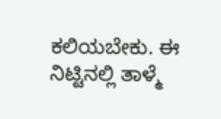ಕಲಿಯಬೇಕು. ಈ ನಿಟ್ಟಿನಲ್ಲಿ ತಾಳ್ಮೆ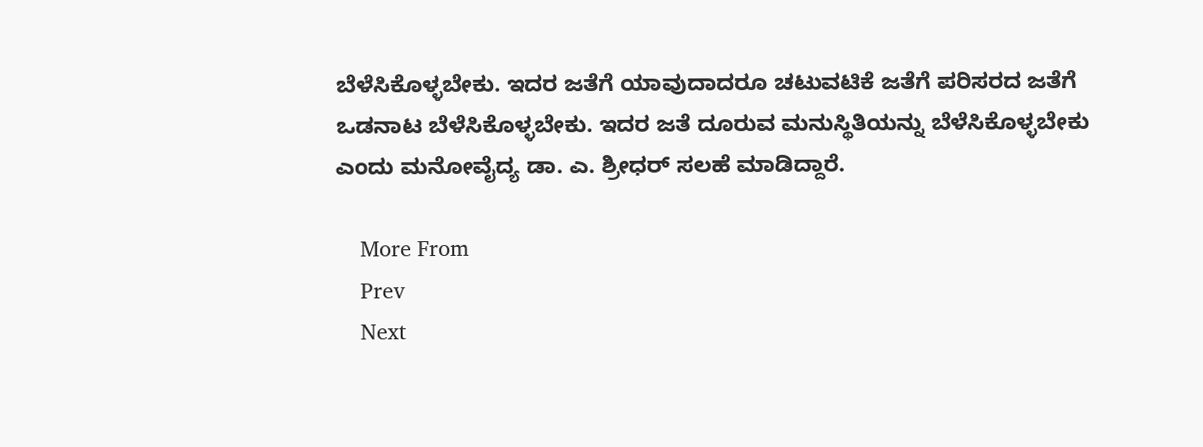ಬೆಳೆಸಿಕೊಳ್ಳಬೇಕು. ಇದರ ಜತೆಗೆ ಯಾವುದಾದರೂ ಚಟುವಟಿಕೆ ಜತೆಗೆ ಪರಿಸರದ ಜತೆಗೆ ಒಡನಾಟ ಬೆಳೆಸಿಕೊಳ್ಳಬೇಕು. ಇದರ ಜತೆ ದೂರುವ ಮನುಸ್ಥಿತಿಯನ್ನು ಬೆಳೆಸಿಕೊಳ್ಳಬೇಕು ಎಂದು ಮನೋವೈದ್ಯ ಡಾ. ಎ. ಶ್ರೀಧರ್ ಸಲಹೆ ಮಾಡಿದ್ದಾರೆ.

    More From
    Prev
    Next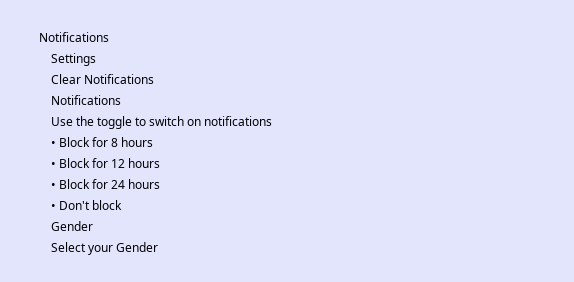Notifications
    Settings
    Clear Notifications
    Notifications
    Use the toggle to switch on notifications
    • Block for 8 hours
    • Block for 12 hours
    • Block for 24 hours
    • Don't block
    Gender
    Select your Gender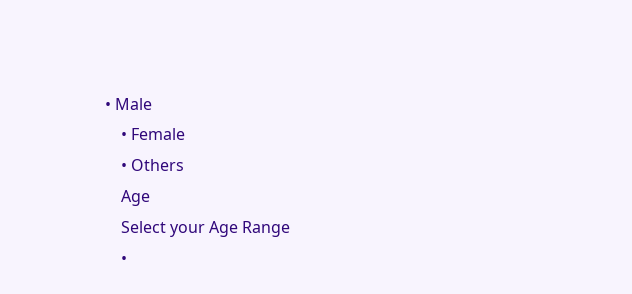• Male
    • Female
    • Others
    Age
    Select your Age Range
    •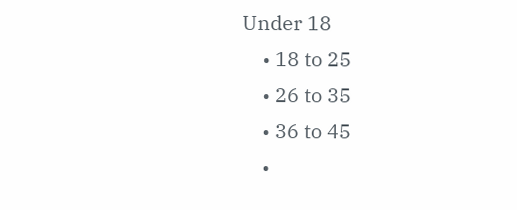Under 18
    • 18 to 25
    • 26 to 35
    • 36 to 45
    •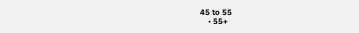45 to 55
    • 55+